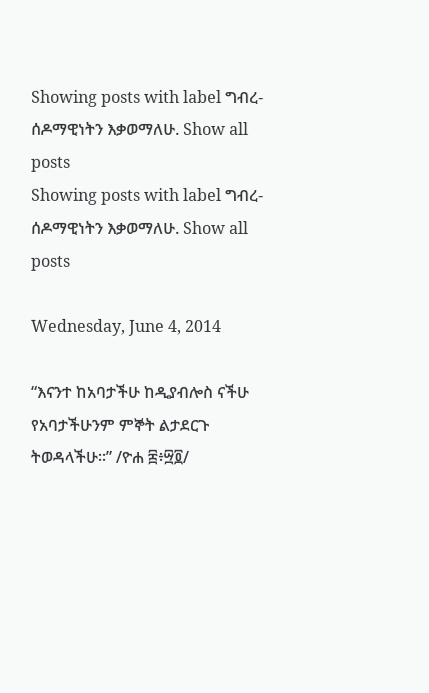Showing posts with label ግብረ-ሰዶማዊነትን እቃወማለሁ. Show all posts
Showing posts with label ግብረ-ሰዶማዊነትን እቃወማለሁ. Show all posts

Wednesday, June 4, 2014

“እናንተ ከአባታችሁ ከዲያብሎስ ናችሁ የአባታችሁንም ምኞት ልታደርጉ ትወዳላችሁ።” /ዮሐ ፰፥፵፬/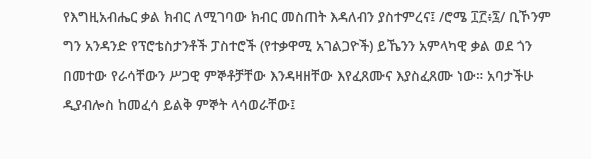የእግዚአብሔር ቃል ክብር ለሚገባው ክብር መስጠት እዳለብን ያስተምረና፤ /ሮሜ ፲፫፥፯/ ቢኾንም ግን አንዳንድ የፕሮቴስታንቶች ፓስተሮች (የተቃዋሚ አገልጋዮች) ይኼንን አምላካዊ ቃል ወደ ጎን በመተው የራሳቸውን ሥጋዊ ምኞቶቻቸው እንዳዛዘቸው እየፈጸሙና እያስፈጸሙ ነው። አባታችሁ ዲያብሎስ ከመፈሳ ይልቅ ምኞት ላሳወራቸው፤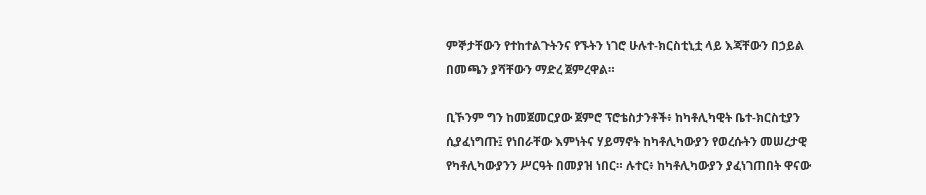ምኞታቸውን የተከተልጉትንና የኙትን ነገሮ ሁሉተ-ክርስቲኒቷ ላይ እጃቸውን በኃይል በመጫን ያሻቸውን ማድረ ጀምረዋል።

ቢኾንም ግን ከመጀመርያው ጀምሮ ፕሮቴስታንቶች፥ ከካቶሊካዊት ቤተ-ክርስቲያን ሲያፈነግጡ፤ የነበራቸው እምነትና ሃይማኖት ከካቶሊካውያን የወረሱትን መሠረታዊ የካቶሊካውያንን ሥርዓት በመያዝ ነበር። ሉተር፥ ከካቶሊካውያን ያፈነገጠበት ዋናው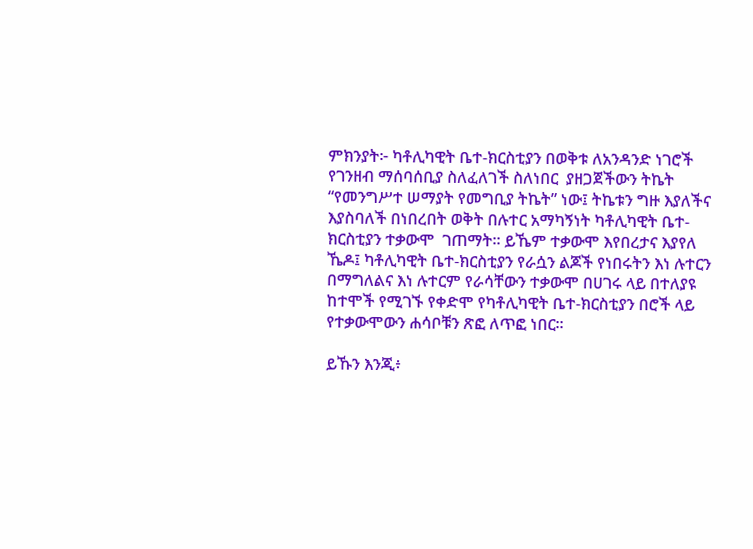ምክንያት፦ ካቶሊካዊት ቤተ-ክርስቲያን በወቅቱ ለአንዳንድ ነገሮች የገንዘብ ማሰባሰቢያ ስለፈለገች ስለነበር  ያዘጋጀችውን ትኬት “የመንግሥተ ሠማያት የመግቢያ ትኬት” ነው፤ ትኬቱን ግዙ እያለችና እያስባለች በነበረበት ወቅት በሉተር አማካኝነት ካቶሊካዊት ቤተ-ክርስቲያን ተቃውሞ  ገጠማት። ይኼም ተቃውሞ እየበረታና እያየለ ኼዶ፤ ካቶሊካዊት ቤተ-ክርስቲያን የራሷን ልጆች የነበሩትን እነ ሉተርን በማግለልና እነ ሉተርም የራሳቸውን ተቃውሞ በሀገሩ ላይ በተለያዩ  ከተሞች የሚገኙ የቀድሞ የካቶሊካዊት ቤተ-ክርስቲያን በሮች ላይ የተቃውሞውን ሐሳቦቹን ጽፎ ለጥፎ ነበር።

ይኹን እንጂ፥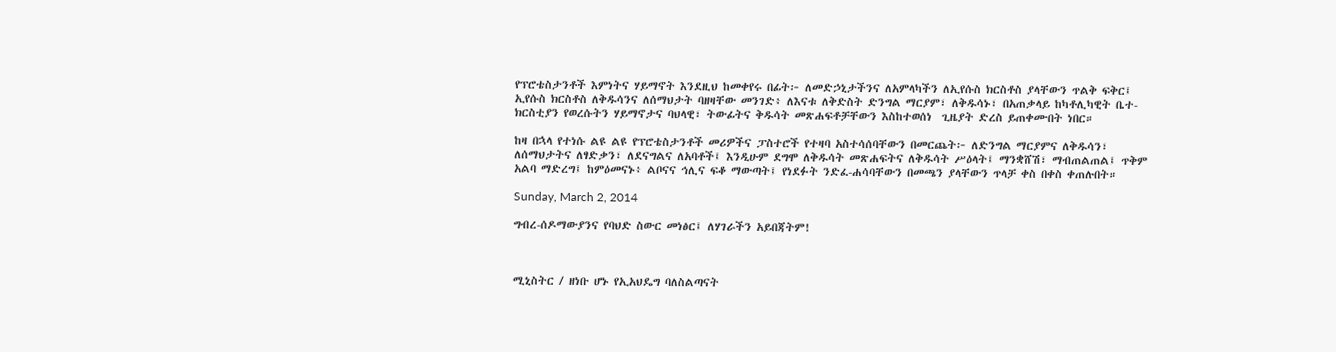የፕሮቴስታንቶች እምነትና ሃይማኖት እንደዚህ ከመቀየሩ በፊት፦ ለመድኃኒታችንና ለአምላካችን ለኢየሱስ ክርስቶስ ያላቸውን ጥልቅ ፍቅር፤ ኢየሱስ ክርስቶስ ለቅዱሳንና ለሰማህታት ባዘዛቸው መንገድ፥ ለእናቱ ለቅድስት ድንግል ማርያም፣ ለቅዱሳኑ፣ በአጠቃላይ ከካቶሊካዊት ቤተ-ክርስቲያን የወረሱትን ሃይማኖታና ባህላዊ፣ ትውፊትና ቅዱሳት መጽሐፍቶቻቸውን እስከተወሰነ  ጊዜያት ድረስ ይጠቀሙበት ነበር።

ከዛ በኋላ የተነሱ ልዩ ልዩ የፕሮቴስታንቶች መሪዎችና ፓስተሮች የተዛባ አስተሳሰባቸውን በመርጨት፦ ለድንግል ማርያምና ለቅዱሳን፣ ለሰማህታትና ለፃድቃን፣ ለደናግልና ለአባቶች፤ እንዲሁም ደግሞ ለቅዱሳት መጽሐፍትና ለቅዱሳት ሥዕላት፤ ማንቋሸሽ፣ ማብጠልጠል፤ ጥቅም አልባ ማድረግ፤ ከምዕመናኑ፥ ልቦናና ኅሊና ፍቆ ማውጣት፤ የነደፉት ንድፈ-ሐሳባቸውን በመጫን ያላቸውን ጥላቻ ቀስ በቀስ ቀጠሉበት።

Sunday, March 2, 2014

ግብረ-ሰዶማውያንና የባህድ ስውር መነፅር፤ ለሃገራችን አይበጃትም!



ሚኒስትር / ዘነቡ ሆኑ የኢአህዴግ ባለስልጣናት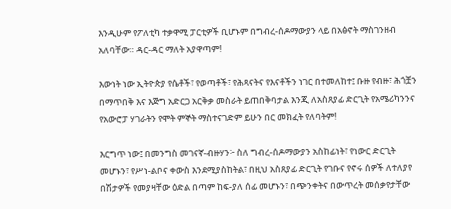እንዲሁም የፖለቲካ ተቃዋሚ ፓርቲዎች ቢሆኑም በግብረ-ሰዶማውያን ላይ በአፅኖት ማስገንዘብ አለባቸው። ዳር-ዳር ማለት አያዋጣም!

እውነት ነው ኢትዮጵያ የሴቶች፣ የወጣቶች፣ የሕጻናትና የእናቶችን ነገር በተመለከተ፤ ቡዙ የብዙ፣ ሕጎቿን በማጥበቅ እና እጅግ አድርጋ አርቅቃ መስራት ይጠበቅባታል እንጂ ለአስጸያፊ ድርጊት የአሜሪካንንና የአውሮፓ ሃገራትን የሞት ምኞት ማስተናገድም ይሁን በር መክፈት የለባትም!

እርግጥ ነው፤ በመንግስ መገናኛ-ብዙሃን፦ ስለ ግብረ-ሰዶማውያን አስከፊነት፣ የነውር ድርጊት መሆኑን፣ የሥነ-ልቦና ቀውስ እንደሚያስከትል፣ በዚህ አስጸያፊ ድርጊት የገቡና የኖሩ ሰዎች ለተለያየ በሽታዎች የመያዛቸው ዕድል በጣም ከፍ-ያለ ሰፊ መሆኑን፣ በጭንቀትና በውጥረት መሰቃየታቸው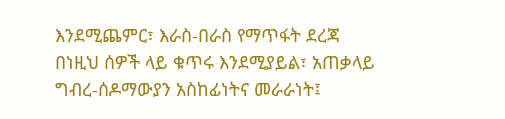እንደሚጨምር፣ እራስ-በራስ የማጥፋት ደረጃ በነዚህ ሰዎች ላይ ቁጥሩ እንደሚያይል፣ አጠቃላይ ግብረ-ሰዶማውያን አስከፊነትና መራራነት፤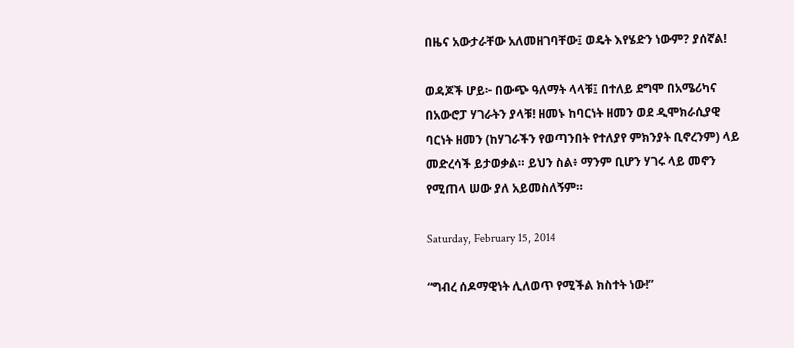በዜና አውታራቸው አለመዘገባቸው፤ ወዴት እየሄድን ነውም? ያሰኛል!

ወዳጆች ሆይ፦ በውጭ ዓለማት ላላቹ፤ በተለይ ደግሞ በአሜሪካና በአውሮፓ ሃገራትን ያላቹ! ዘመኑ ከባርነት ዘመን ወደ ዲሞክራሲያዊ ባርነት ዘመን (ከሃገራችን የወጣንበት የተለያየ ምክንያት ቢኖረንም) ላይ መድረሳች ይታወቃል። ይህን ስል፥ ማንም ቢሆን ሃገሩ ላይ መኖን የሚጠላ ሠው ያለ አይመስለኝም።

Saturday, February 15, 2014

“ግብረ ሰዶማዊነት ሊለወጥ የሚችል ክስተት ነው!”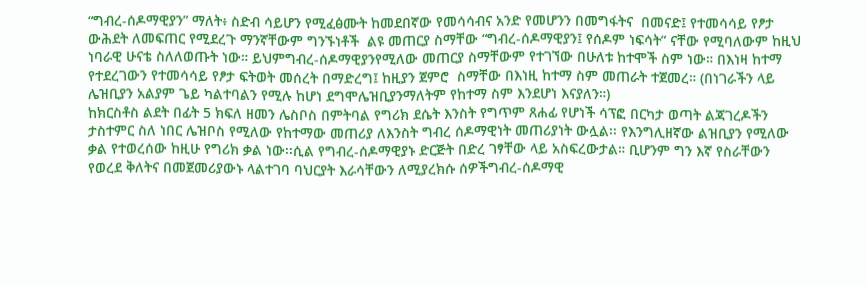“ግብረ-ሰዶማዊያን” ማለት፥ ስድብ ሳይሆን የሚፈፅሙት ከመደበኛው የመሳሳብና አንድ የመሆንን በመግፋትና  በመናድ፤ የተመሳሳይ የፆታ ውሕደት ለመፍጠር የሚደረጉ ማንኛቸውም ግንኙነቶች  ልዩ መጠርያ ስማቸው “ግብረ-ሰዶማዊያን፤ የሰዶም ነፍሳት” ናቸው የሚባለውም ከዚህ ነባራዊ ሁናቴ ስለለወጡት ነው። ይህምግብረ-ሰዶማዊያንየሚለው መጠርያ ስማቸውም የተገኘው በሁለቱ ከተሞች ስም ነው። በእነዛ ከተማ የተደረገውን የተመሳሳይ የፆታ ፍትወት መሰረት በማድረግ፤ ከዚያን ጀምሮ  ስማቸው በእነዚ ከተማ ስም መጠራት ተጀመረ። (በነገራችን ላይ ሌዝቢያን አልያም ጌይ ካልተባልን የሚሉ ከሆነ ደግሞሌዝቢያንማለትም የከተማ ስም እንደሆነ እናያለን።)
ከክርስቶስ ልደት በፊት 5 ክፍለ ዘመን ሌስቦስ በምትባል የግሪክ ደሴት እንስት የግጥም ጸሐፊ የሆነች ሳፕፎ በርካታ ወጣት ልጃገረዶችን ታስተምር ስለ ነበር ሌዝቦስ የሚለው የከተማው መጠሪያ ለእንስት ግብረ ሰዶማዊነት መጠሪያነት ውሏል፡፡ የእንግሊዘኛው ልዝቢያን የሚለው ቃል የተወረሰው ከዚሁ የግሪክ ቃል ነው፡፡ሲል የግብረ-ሰዶማዊያኑ ድርጅት በድረ ገፃቸው ላይ አስፍረውታል። ቢሆንም ግን እኛ የስራቸውን የወረደ ቅለትና በመጀመሪያውኑ ላልተገባ ባህርያት እራሳቸውን ለሚያረክሱ ሰዎችግብረ-ሰዶማዊ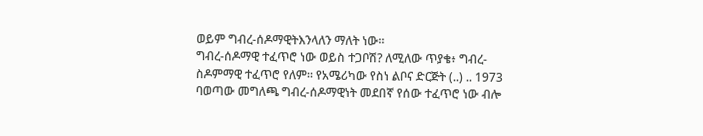ወይም ግብረ-ሰዶማዊትእንላለን ማለት ነው።
ግብረ-ሰዶማዊ ተፈጥሮ ነው ወይስ ተጋቦሽ? ለሚለው ጥያቄ፥ ግብረ-ስዶምማዊ ተፈጥሮ የለም። የአሜሪካው የስነ ልቦና ድርጅት (..) .. 1973 ባወጣው መግለጫ ግብረ-ሰዶማዊነት መደበኛ የሰው ተፈጥሮ ነው ብሎ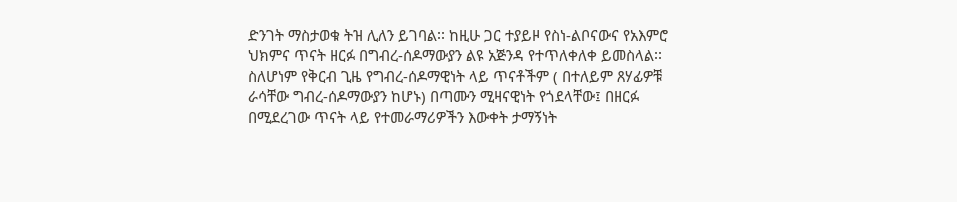ድንገት ማስታወቁ ትዝ ሊለን ይገባል፡፡ ከዚሁ ጋር ተያይዞ የስነ-ልቦናውና የአእምሮ ህክምና ጥናት ዘርፉ በግብረ-ሰዶማውያን ልዩ አጅንዳ የተጥለቀለቀ ይመስላል፡፡ ስለሆነም የቅርብ ጊዜ የግብረ-ሰዶማዊነት ላይ ጥናቶችም ( በተለይም ጸሃፊዎቹ ራሳቸው ግብረ-ሰዶማውያን ከሆኑ) በጣሙን ሚዛናዊነት የጎደላቸው፤ በዘርፉ በሚደረገው ጥናት ላይ የተመራማሪዎችን እውቀት ታማኝነት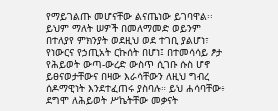የማይገልጡ መሆናቸው ልናጤነው ይገባዋል፡፡
ይህም ማለት ሠዎች በመለማመድ ወይንም በተለያየ ምክንያት ወደዚህ ወደ ተገቢ ያልሆነ፣ የነውርና የኃጢአት ርኩሰት በሆነ፤ በተመሳሳይ ፆታ የሕይወት ውጣ-ውረድ ውስጥ ሲገቡ ሱስ ሆኖ ይፀናወታቸውና በዛው እራሳቸውን ለዚህ ግብረ ሰዶማዊነት እንደተፈጠሩ ያስባሉ። ይህ ሐሳባቸው፥ ደግሞ ለሕይወት ሥኬትቸው መቃናት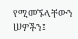የሚመኙላቸውን ሠዎችን፤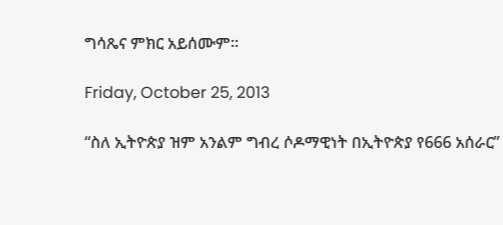ግሳጼና ምክር አይሰሙም።

Friday, October 25, 2013

“ስለ ኢትዮጵያ ዝም አንልም ግብረ ሶዶማዊነት በኢትዮጵያ የ666 አሰራር”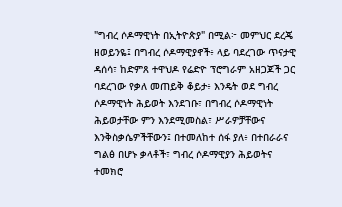"ግብረ ሶዶማዊነት በኢትዮጵያ" በሚል፦ መምህር ደረጄ ዘወይንዬ፤ በግብረ ሶዶማዊያኖች፥ ላይ ባደረገው ጥናታዊ ዳሰሳ፣ ከድምጸ ተዋህዶ የሬድዮ ፕሮግራም አዘጋጆች ጋር ባደረገው የቃለ መጠይቅ ቆይታ፥ እንዴት ወደ ግብረ ሶዶማዊነት ሕይወት እንደገቡ፣ በግብረ ሶዶማዊነት ሕይወታቸው ምን እንደሚመስል፣ ሥራዎቻቸውና እንቅስቃሴዎችቸውን፤ በተመለከተ ሰፋ ያለ፥ በተበራራና ግልፅ በሆኑ ቃላቶች፣ ግብረ ሶዶማዊያን ሕይወትና ተመክሮ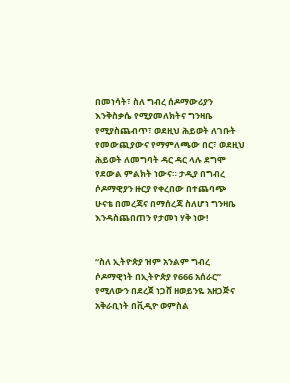በመነሳት፣ ስለ ግብረ ሰዶማውሪያን እንቅስቃሴ የሚያመለክትና ግንዛቤ የሚያስጨብጥ፣ ወደዚህ ሕይወት ለገቡት የመውጪያውና የማምለጫው በር፣ ወደዚህ ሕይወት ለመግባት ዳር ዳር ላሉ ደግሞ የደውል ምልክት ነውና። ታዲያ በግብረ ሶዶማዊያን ዙርያ የቀረበው በተጨባጭ ሁናቴ በመረጃና በማሰረጃ ስለሆነ ግንዛቤ እንዳስጨበጠን የታመነ ሃቅ ነው!


“ስለ ኢትዮጵያ ዝም አንልም ግብረ ሶዶማዊነት በኢትዮጵያ የ666 አሰራር” የሚለውን በደረጀ ነጋሸ ዘወይንዬ አዘጋጅና አቅራቢነት በቪዲዮ ወምስል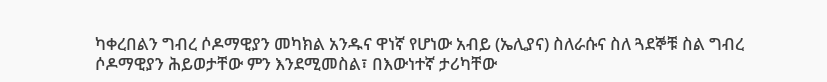ካቀረበልን ግብረ ሶዶማዊያን መካክል አንዱና ዋነኛ የሆነው አብይ (ኤሊያና) ስለራሱና ስለ ጓደኞቹ ስል ግብረ ሶዶማዊያን ሕይወታቸው ምን እንደሚመስል፣ በእውነተኛ ታሪካቸው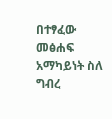በተፃፈው መፅሐፍ አማካይነት ስለ ግብረ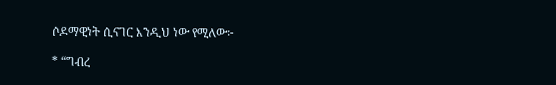ሶዶማዊነት ሲናገር እንዲህ ነው የሚለው፦

* “ግብረ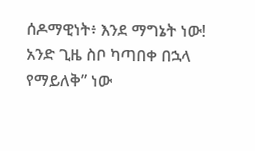ሰዶማዊነት፥ እንደ ማግኔት ነው! አንድ ጊዜ ስቦ ካጣበቀ በኋላ የማይለቅ” ነው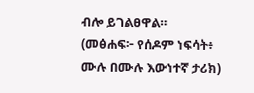ብሎ ይገልፀዋል። (መፅሐፍ፦ የሰዶም ነፍሳት፥ ሙሉ በሙሉ እውነተኛ ታሪክ)